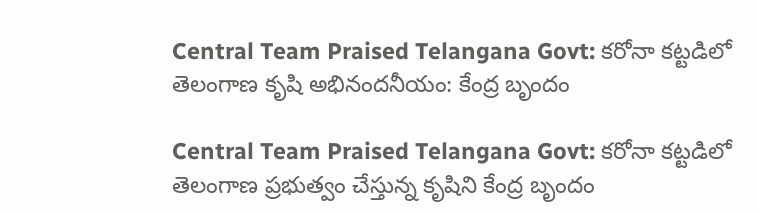Central Team Praised Telangana Govt: క‌రోనా క‌ట్ట‌డిలో తెలంగాణ కృషి అభినందనీయం: కేంద్ర బృందం

Central Team Praised Telangana Govt: కరోనా కట్టడిలో తెలంగాణ ప్రభుత్వం చేస్తున్న కృషిని కేంద్ర బృందం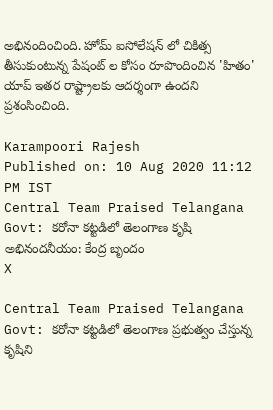అభినందించింది. హోమ్ ఐసోలేషన్ లో చికిత్స తీసుకుంటున్న పేషంట్ ల కోసం రూపొందించిన 'హితం' యాప్‌ ఇతర రాష్ట్రాలకు ఆదర్శంగా ఉందని ప్ర‌శంసించింది.

Karampoori Rajesh
Published on: 10 Aug 2020 11:12 PM IST
Central Team Praised Telangana Govt: క‌రోనా క‌ట్ట‌డిలో తెలంగాణ కృషి అభినందనీయం: కేంద్ర బృందం
X

Central Team Praised Telangana Govt: కరోనా కట్టడిలో తెలంగాణ ప్రభుత్వం చేస్తున్న కృషిని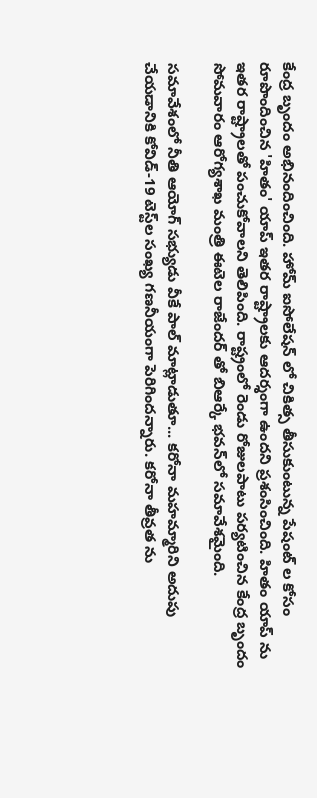కేంద్ర బృందం అభినందించింది. హోమ్ ఐసోలేషన్ లో చికిత్స తీసుకుంటున్న పేషంట్ ల కోసం రూపొందించిన 'హితం' యాప్‌ ఇతర రాష్ట్రాలకు ఆదర్శంగా ఉందని ప్ర‌శంసించింది. హితం యాప్ ను ఇతర రాష్ట్రాలతో పంచుకోవాలని తెలిపింది. రాష్ట్రంలో రెండు రోజులపాటు పర్యటించిన కేంద్ర బృందం సోమవారం ఆరోగ్యశాఖ మంత్రి ఈటెల రాజేందర్ తో బిఆర్కే భవన్‌లో సమావేశమైంది.

సమావేశంలో నీతి ఆయోగ్ సభ్యుడు వీకే పాల్ మాట్లాడుతూ... కరోనా మహమ్మారిని అదుపు చేయడానికి కోవిడ్-19 టెస్ట్‌ల సంఖ్య గణనీయంగా పెరిగిందన్నారు. కరోనా తీవ్రత ను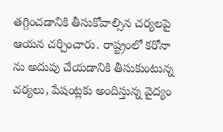తగ్గించడానికి తీసుకోవాల్సిన చర్యలపై ఆయన చర్చించారు. రాష్ట్రంలో కరోనా ను అదుపు చేయడానికి తీసుకుంటున్న చర్యలు, పేషంట్లకు అందిస్తున్న వైద్యం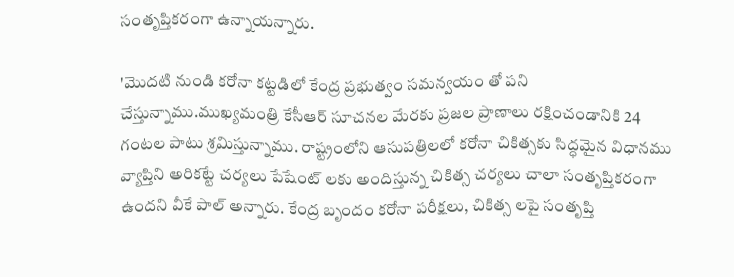సంతృప్తికరంగా ఉన్నాయన్నారు.

'మొదటి నుండి కరోనా కట్టడిలో కేంద్ర ప్రభుత్వం సమన్వయం తో పని చేస్తున్నాము.ముఖ్యమంత్రి కేసీఆర్ సూచనల మేరకు ప్రజల ప్రాణాలు రక్షించండానికి 24 గంటల పాటు శ్రమిస్తున్నాము. రాష్ట్రంలోని ఆసుపత్రిలలో కరోనా చికిత్సకు సిద్ధమైన విధానము వ్యాప్తిని అరికట్టే చర్యలు పేషేంట్ లకు అందిస్తున్న చికిత్స చర్యలు చాలా సంతృప్తికరంగా ఉంద‌ని వీకే పాల్ అన్నారు. కేంద్ర బృందం కరోనా పరీక్షలు, చికిత్స లపై సంతృప్తి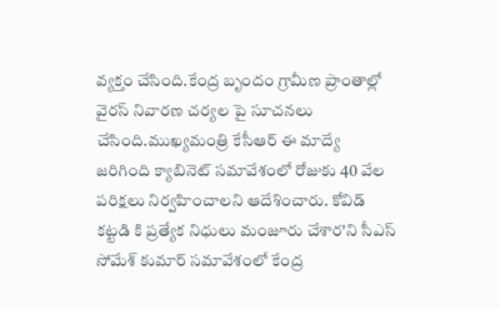వ్యక్తం చేసింది.కేంద్ర బృందం గ్రామీణ ప్రాంతాల్లో వైరస్ నివారణ చర్యల పై సూచనలు చేసింది.ముఖ్యమంత్రి కేసీఆర్ ఈ మాద్యే జరిగింది క్యాబినెట్ సమావేశంలో రోజుకు 40 వేల పరిక్షలు నిర్వహించాలని ఆదేశించారు. కోవిడ్ కట్టడి కి ప్రత్యేక నిధులు మంజూరు చేశార'ని సీఎస్ సోమేశ్ కుమార్ సమావేశంలో కేంద్ర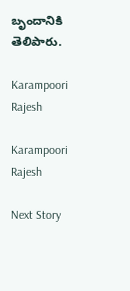బృందానికి తెలిపారు.

Karampoori Rajesh

Karampoori Rajesh

Next Story